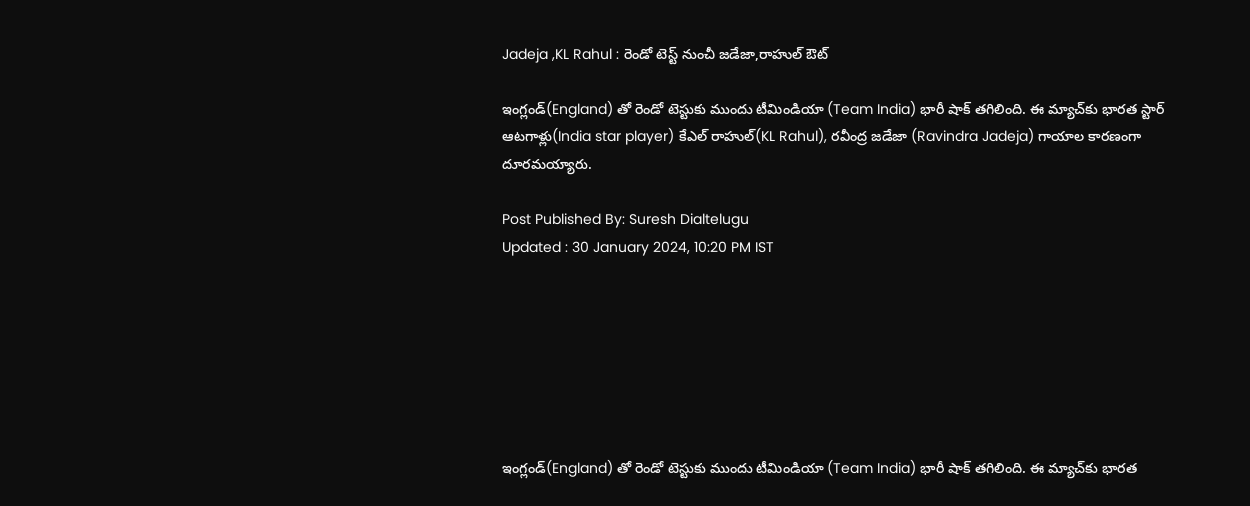Jadeja ,KL Rahul : రెండో టెస్ట్ నుంచీ జడేజా,రాహుల్ ఔట్

ఇంగ్లండ్‌(England) తో రెండో టెస్టు‍కు ముందు టీమిండియా (Team India) భారీ షాక్‌ తగిలింది. ఈ మ్యాచ్‌కు భారత స్టార్‌ ఆటగాళ్లు(India star player) కేఎల్‌ రాహుల్‌(KL Rahul), రవీంద్ర జడేజా (Ravindra Jadeja) గాయాల కారణంగా దూరమయ్యారు.

Post Published By: Suresh Dialtelugu
Updated : 30 January 2024, 10:20 PM IST







ఇంగ్లండ్‌(England) తో రెండో టెస్టు‍కు ముందు టీమిండియా (Team India) భారీ షాక్‌ తగిలింది. ఈ మ్యాచ్‌కు భారత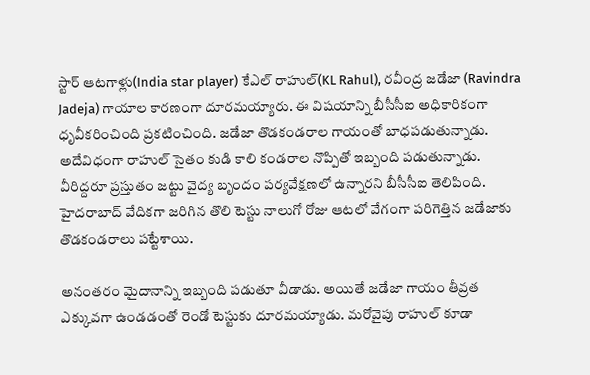స్టార్‌ ఆటగాళ్లు(India star player) కేఎల్‌ రాహుల్‌(KL Rahul), రవీంద్ర జడేజా (Ravindra Jadeja) గాయాల కారణంగా దూరమయ్యారు. ఈ విషయాన్ని బీసీసీఐ అధికారికంగా ధృవీకరించింది ప్రకటించింది. జడేజా తొడకండరాల గాయంతో బాధపడుతున్నాడు. అదేవిధంగా రాహుల్‌ సైతం కుడి కాలి కండరాల నొప్పితో ఇబ్బంది పడుతున్నాడు. వీరిద్దరూ ప్రస్తుతం జట్టు వైద్య బృందం పర్యవేక్షణలో ఉన్నారని బీసీసీఐ తెలిపింది. హైదరాబాద్‌ వేదికగా జరిగిన తొలి టెస్టు నాలుగో రోజు ఆటలో వేగంగా పరిగెత్తిన జడేజాకు తొడకండరాలు పట్టేశాయి.

అనంతరం మైదానాన్ని ఇబ్బంది పడుతూ వీడాడు. అయితే జడేజా గాయం తీవ్రత ఎక్కువగా ఉండడంతో రెండో టెస్టుకు దూరమయ్యాడు. మరోవైపు రాహుల్‌ కూడా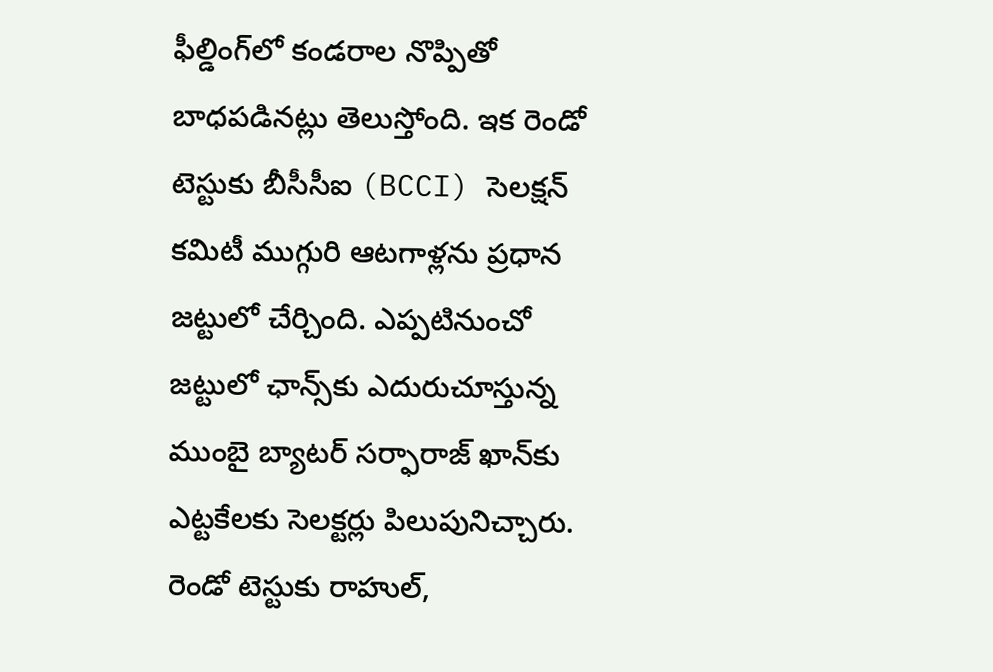ఫీల్డింగ్‌లో కండరాల నొప్పితో బాధపడినట్లు తెలుస్తోంది. ఇక రెండో టెస్టుకు బీసీసీఐ (BCCI) సెలక్షన్‌ కమిటీ ముగ్గురి ఆటగాళ్లను ప్రధాన జట్టులో చేర్చింది. ఎప్పటినుంచో జట్టులో ఛాన్స్‌కు ఎదురుచూస్తున్న ముంబై బ్యాటర్‌ సర్ఫారాజ్‌ ఖాన్‌కు ఎట్టకేలకు సెలక్టర్లు పిలుపునిచ్చారు. రెండో టెస్టుకు రాహుల్‌,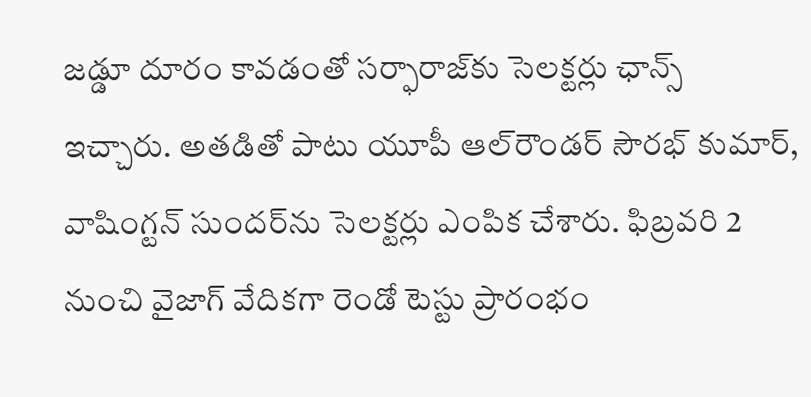జడ్డూ దూరం కావడంతో సర్ఫారాజ్‌కు సెలక్టర్లు ఛాన్స్‌ ఇచ్చారు. అతడితో పాటు యూపీ ఆల్‌రౌండర్‌ సౌరభ్‌ కుమార్‌, వాషింగ్టన్‌ సుందర్‌ను సెలక్టర్లు ఎంపిక చేశారు. ఫిబ్రవరి 2 నుంచి వైజాగ్‌ వేదికగా రెండో టెస్టు ప్రారంభం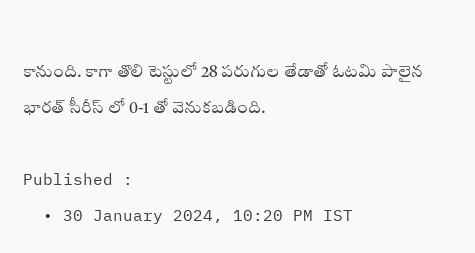కానుంది. కాగా తొలి టెస్టులో 28 పరుగుల తేడాతో ఓటమి పాలైన భారత్‌ సీరీస్ లో 0-1 తో వెనుకబడింది.

Published :
  • 30 January 2024, 10:20 PM IST